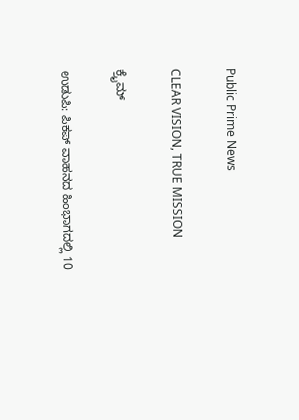Public Prime News

CLEAR VISION, TRUE MISSION

ಕ್ರೈಮ್

ಉಡುಪಿ: ಪಿಕಪ್ ವಾಹನದ ಹಿಂಭಾಗದಲ್ಲಿ 10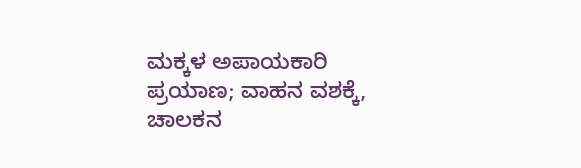ಮಕ್ಕಳ ಅಪಾಯಕಾರಿ ಪ್ರಯಾಣ; ವಾಹನ ವಶಕ್ಕೆ, ಚಾಲಕನ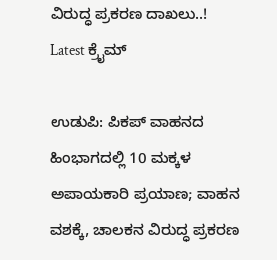ವಿರುದ್ಧ ಪ್ರಕರಣ ದಾಖಲು..!
Latest ಕ್ರೈಮ್

ಉಡುಪಿ: ಪಿಕಪ್ ವಾಹನದ ಹಿಂಭಾಗದಲ್ಲಿ 10 ಮಕ್ಕಳ ಅಪಾಯಕಾರಿ ಪ್ರಯಾಣ; ವಾಹನ ವಶಕ್ಕೆ, ಚಾಲಕನ ವಿರುದ್ಧ ಪ್ರಕರಣ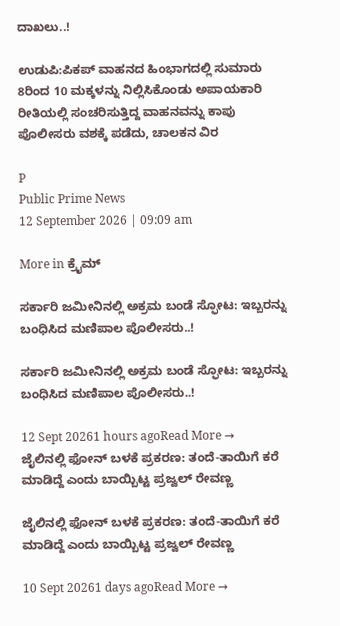ದಾಖಲು..!

ಉಡುಪಿ:ಪಿಕಪ್ ವಾಹನದ ಹಿಂಭಾಗದಲ್ಲಿ ಸುಮಾರು 8ರಿಂದ 10 ಮಕ್ಕಳನ್ನು ನಿಲ್ಲಿಸಿಕೊಂಡು ಅಪಾಯಕಾರಿ ರೀತಿಯಲ್ಲಿ ಸಂಚರಿಸುತ್ತಿದ್ದ ವಾಹನವನ್ನು ಕಾಪು ಪೊಲೀಸರು ವಶಕ್ಕೆ ಪಡೆದು, ಚಾಲಕನ ವಿರ

P
Public Prime News
12 September 2026 | 09:09 am

More in ಕ್ರೈಮ್

ಸರ್ಕಾರಿ ಜಮೀನಿನಲ್ಲಿ ಅಕ್ರಮ ಬಂಡೆ ಸ್ಫೋಟ: ಇಬ್ಬರನ್ನು ಬಂಧಿಸಿದ ಮಣಿಪಾಲ ಪೊಲೀಸರು..!

ಸರ್ಕಾರಿ ಜಮೀನಿನಲ್ಲಿ ಅಕ್ರಮ ಬಂಡೆ ಸ್ಫೋಟ: ಇಬ್ಬರನ್ನು ಬಂಧಿಸಿದ ಮಣಿಪಾಲ ಪೊಲೀಸರು..!

12 Sept 20261 hours agoRead More →
ಜೈಲಿನಲ್ಲಿ ಫೋನ್ ಬಳಕೆ ಪ್ರಕರಣ: ತಂದೆ-ತಾಯಿಗೆ ಕರೆ ಮಾಡಿದ್ದೆ ಎಂದು ಬಾಯ್ಬಿಟ್ಟ ಪ್ರಜ್ವಲ್ ರೇವಣ್ಣ

ಜೈಲಿನಲ್ಲಿ ಫೋನ್ ಬಳಕೆ ಪ್ರಕರಣ: ತಂದೆ-ತಾಯಿಗೆ ಕರೆ ಮಾಡಿದ್ದೆ ಎಂದು ಬಾಯ್ಬಿಟ್ಟ ಪ್ರಜ್ವಲ್ ರೇವಣ್ಣ

10 Sept 20261 days agoRead More →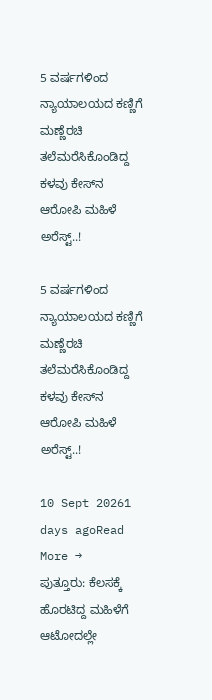5 ವರ್ಷಗಳಿಂದ ನ್ಯಾಯಾಲಯದ ಕಣ್ಣಿಗೆ ಮಣ್ಣೆರಚಿ ತಲೆಮರೆಸಿಕೊಂಡಿದ್ದ ಕಳವು ಕೇಸ್‌ನ ಆರೋಪಿ ಮಹಿಳೆ ಅರೆಸ್ಟ್..!

5 ವರ್ಷಗಳಿಂದ ನ್ಯಾಯಾಲಯದ ಕಣ್ಣಿಗೆ ಮಣ್ಣೆರಚಿ ತಲೆಮರೆಸಿಕೊಂಡಿದ್ದ ಕಳವು ಕೇಸ್‌ನ ಆರೋಪಿ ಮಹಿಳೆ ಅರೆಸ್ಟ್..!

10 Sept 20261 days agoRead More →
ಪುತ್ತೂರು: ಕೆಲಸಕ್ಕೆ ಹೊರಟಿದ್ದ ಮಹಿಳೆಗೆ ಆಟೋದಲ್ಲೇ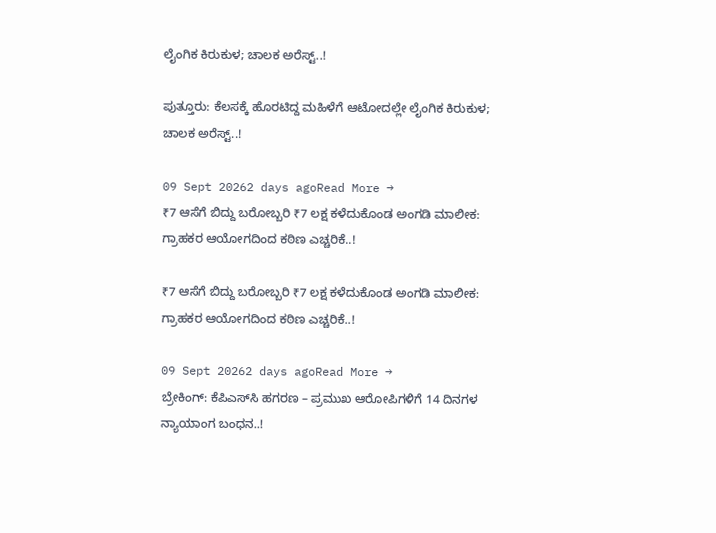ಲೈಂಗಿಕ ಕಿರುಕುಳ; ಚಾಲಕ ಅರೆಸ್ಟ್..!

ಪುತ್ತೂರು: ಕೆಲಸಕ್ಕೆ ಹೊರಟಿದ್ದ ಮಹಿಳೆಗೆ ಆಟೋದಲ್ಲೇ ಲೈಂಗಿಕ ಕಿರುಕುಳ; ಚಾಲಕ ಅರೆಸ್ಟ್..!

09 Sept 20262 days agoRead More →
₹7 ಆಸೆಗೆ ಬಿದ್ದು ಬರೋಬ್ಬರಿ ₹7 ಲಕ್ಷ ಕಳೆದುಕೊಂಡ ಅಂಗಡಿ ಮಾಲೀಕ: ಗ್ರಾಹಕರ ಆಯೋಗದಿಂದ ಕಠಿಣ ಎಚ್ಚರಿಕೆ..!

₹7 ಆಸೆಗೆ ಬಿದ್ದು ಬರೋಬ್ಬರಿ ₹7 ಲಕ್ಷ ಕಳೆದುಕೊಂಡ ಅಂಗಡಿ ಮಾಲೀಕ: ಗ್ರಾಹಕರ ಆಯೋಗದಿಂದ ಕಠಿಣ ಎಚ್ಚರಿಕೆ..!

09 Sept 20262 days agoRead More →
ಬ್ರೇಕಿಂಗ್: ಕೆಪಿಎಸ್‍ಸಿ ಹಗರಣ – ಪ್ರಮುಖ ಆರೋಪಿಗಳಿಗೆ 14 ದಿನಗಳ ನ್ಯಾಯಾಂಗ ಬಂಧನ..!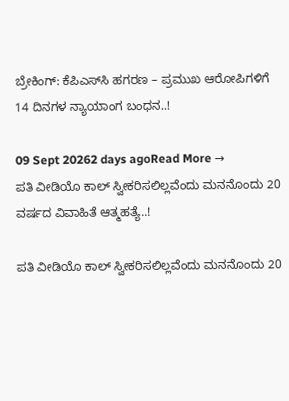ಬ್ರೇಕಿಂಗ್: ಕೆಪಿಎಸ್‍ಸಿ ಹಗರಣ – ಪ್ರಮುಖ ಆರೋಪಿಗಳಿಗೆ 14 ದಿನಗಳ ನ್ಯಾಯಾಂಗ ಬಂಧನ..!

09 Sept 20262 days agoRead More →
ಪತಿ ವೀಡಿಯೊ ಕಾಲ್ ಸ್ವೀಕರಿಸಲಿಲ್ಲವೆಂದು ಮನನೊಂದು 20 ವರ್ಷದ ವಿವಾಹಿತೆ ಆತ್ಮಹತ್ಯೆ..!

ಪತಿ ವೀಡಿಯೊ ಕಾಲ್ ಸ್ವೀಕರಿಸಲಿಲ್ಲವೆಂದು ಮನನೊಂದು 20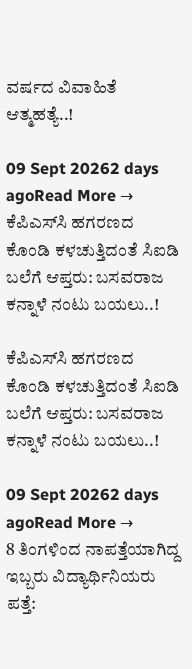ವರ್ಷದ ವಿವಾಹಿತೆ ಆತ್ಮಹತ್ಯೆ..!

09 Sept 20262 days agoRead More →
ಕೆಪಿಎಸ್‌ಸಿ ಹಗರಣದ ಕೊಂಡಿ ಕಳಚುತ್ತಿದಂತೆ ಸಿಐಡಿ ಬಲೆಗೆ ಆಪ್ತರು: ಬಸವರಾಜ ಕನ್ನಾಳೆ ನಂಟು ಬಯಲು..!

ಕೆಪಿಎಸ್‌ಸಿ ಹಗರಣದ ಕೊಂಡಿ ಕಳಚುತ್ತಿದಂತೆ ಸಿಐಡಿ ಬಲೆಗೆ ಆಪ್ತರು: ಬಸವರಾಜ ಕನ್ನಾಳೆ ನಂಟು ಬಯಲು..!

09 Sept 20262 days agoRead More →
8 ತಿಂಗಳಿಂದ ನಾಪತ್ತೆಯಾಗಿದ್ದ ಇಬ್ಬರು ವಿದ್ಯಾರ್ಥಿನಿಯರು ಪತ್ತೆ: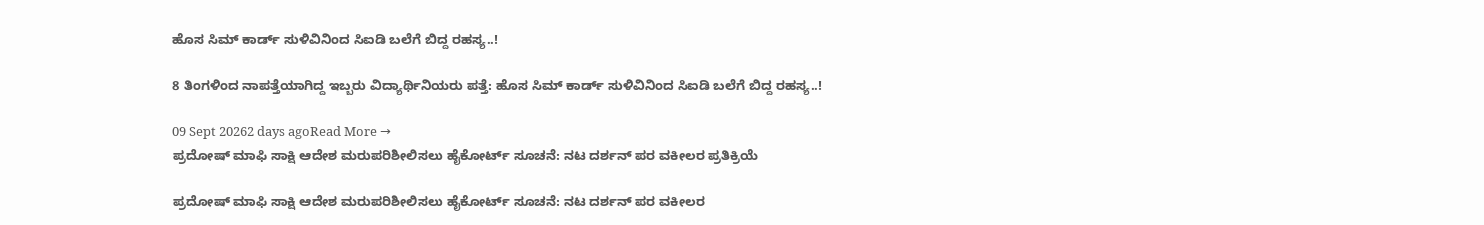ಹೊಸ ಸಿಮ್ ಕಾರ್ಡ್‌ ಸುಳಿವಿನಿಂದ ಸಿಐಡಿ ಬಲೆಗೆ ಬಿದ್ದ ರಹಸ್ಯ..!

8 ತಿಂಗಳಿಂದ ನಾಪತ್ತೆಯಾಗಿದ್ದ ಇಬ್ಬರು ವಿದ್ಯಾರ್ಥಿನಿಯರು ಪತ್ತೆ: ಹೊಸ ಸಿಮ್ ಕಾರ್ಡ್‌ ಸುಳಿವಿನಿಂದ ಸಿಐಡಿ ಬಲೆಗೆ ಬಿದ್ದ ರಹಸ್ಯ..!

09 Sept 20262 days agoRead More →
ಪ್ರದೋಷ್ ಮಾಫಿ ಸಾಕ್ಷಿ ಆದೇಶ ಮರುಪರಿಶೀಲಿಸಲು ಹೈಕೋರ್ಟ್ ಸೂಚನೆ: ನಟ ದರ್ಶನ್ ಪರ ವಕೀಲರ ಪ್ರತಿಕ್ರಿಯೆ

ಪ್ರದೋಷ್ ಮಾಫಿ ಸಾಕ್ಷಿ ಆದೇಶ ಮರುಪರಿಶೀಲಿಸಲು ಹೈಕೋರ್ಟ್ ಸೂಚನೆ: ನಟ ದರ್ಶನ್ ಪರ ವಕೀಲರ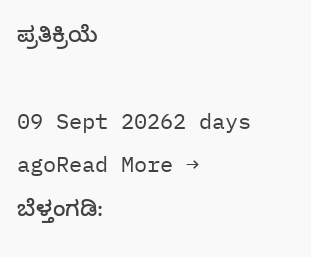ಪ್ರತಿಕ್ರಿಯೆ

09 Sept 20262 days agoRead More →
ಬೆಳ್ತಂಗಡಿ: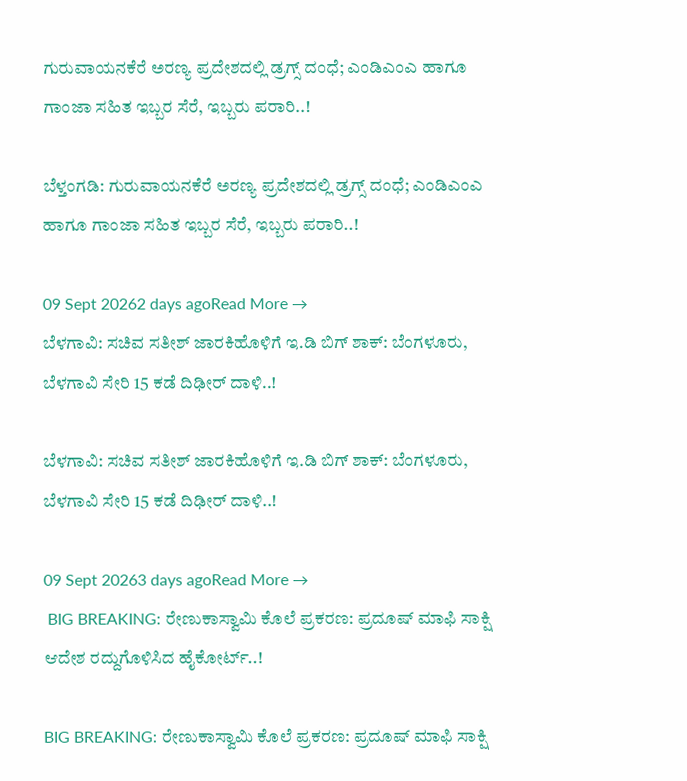ಗುರುವಾಯನಕೆರೆ ಅರಣ್ಯ ಪ್ರದೇಶದಲ್ಲಿ ಡ್ರಗ್ಸ್ ದಂಧೆ; ಎಂಡಿಎಂಎ ಹಾಗೂ ಗಾಂಜಾ ಸಹಿತ ಇಬ್ಬರ ಸೆರೆ, ಇಬ್ಬರು ಪರಾರಿ..!

ಬೆಳ್ತಂಗಡಿ: ಗುರುವಾಯನಕೆರೆ ಅರಣ್ಯ ಪ್ರದೇಶದಲ್ಲಿ ಡ್ರಗ್ಸ್ ದಂಧೆ; ಎಂಡಿಎಂಎ ಹಾಗೂ ಗಾಂಜಾ ಸಹಿತ ಇಬ್ಬರ ಸೆರೆ, ಇಬ್ಬರು ಪರಾರಿ..!

09 Sept 20262 days agoRead More →
ಬೆಳಗಾವಿ: ಸಚಿವ ಸತೀಶ್ ಜಾರಕಿಹೊಳಿಗೆ ಇ.ಡಿ ಬಿಗ್ ಶಾಕ್: ಬೆಂಗಳೂರು, ಬೆಳಗಾವಿ ಸೇರಿ 15 ಕಡೆ ದಿಢೀರ್ ದಾಳಿ..!

ಬೆಳಗಾವಿ: ಸಚಿವ ಸತೀಶ್ ಜಾರಕಿಹೊಳಿಗೆ ಇ.ಡಿ ಬಿಗ್ ಶಾಕ್: ಬೆಂಗಳೂರು, ಬೆಳಗಾವಿ ಸೇರಿ 15 ಕಡೆ ದಿಢೀರ್ ದಾಳಿ..!

09 Sept 20263 days agoRead More →
 BIG BREAKING: ರೇಣುಕಾಸ್ವಾಮಿ ಕೊಲೆ ಪ್ರಕರಣ: ಪ್ರದೂಷ್ ಮಾಫಿ ಸಾಕ್ಷಿ ಆದೇಶ ರದ್ದುಗೊಳಿಸಿದ ಹೈಕೋರ್ಟ್..!

BIG BREAKING: ರೇಣುಕಾಸ್ವಾಮಿ ಕೊಲೆ ಪ್ರಕರಣ: ಪ್ರದೂಷ್ ಮಾಫಿ ಸಾಕ್ಷಿ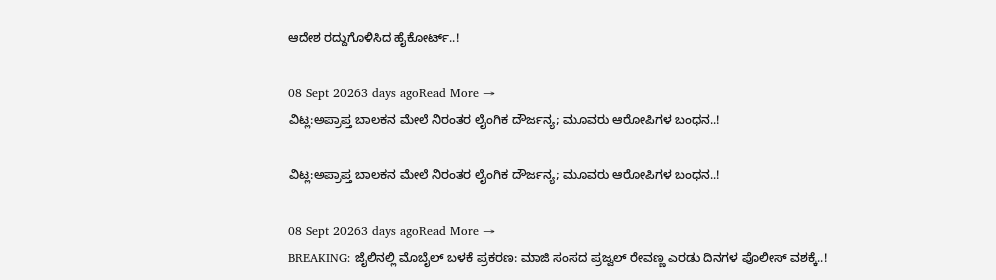ಆದೇಶ ರದ್ದುಗೊಳಿಸಿದ ಹೈಕೋರ್ಟ್..!

08 Sept 20263 days agoRead More →
ವಿಟ್ಲ:ಅಪ್ರಾಪ್ತ ಬಾಲಕನ ಮೇಲೆ ನಿರಂತರ ಲೈಂಗಿಕ ದೌರ್ಜನ್ಯ; ಮೂವರು ಆರೋಪಿಗಳ ಬಂಧನ..!

ವಿಟ್ಲ:ಅಪ್ರಾಪ್ತ ಬಾಲಕನ ಮೇಲೆ ನಿರಂತರ ಲೈಂಗಿಕ ದೌರ್ಜನ್ಯ; ಮೂವರು ಆರೋಪಿಗಳ ಬಂಧನ..!

08 Sept 20263 days agoRead More →
BREAKING: ಜೈಲಿನಲ್ಲಿ ಮೊಬೈಲ್ ಬಳಕೆ ಪ್ರಕರಣ: ಮಾಜಿ ಸಂಸದ ಪ್ರಜ್ವಲ್ ರೇವಣ್ಣ ಎರಡು ದಿನಗಳ ಪೊಲೀಸ್ ವಶಕ್ಕೆ..!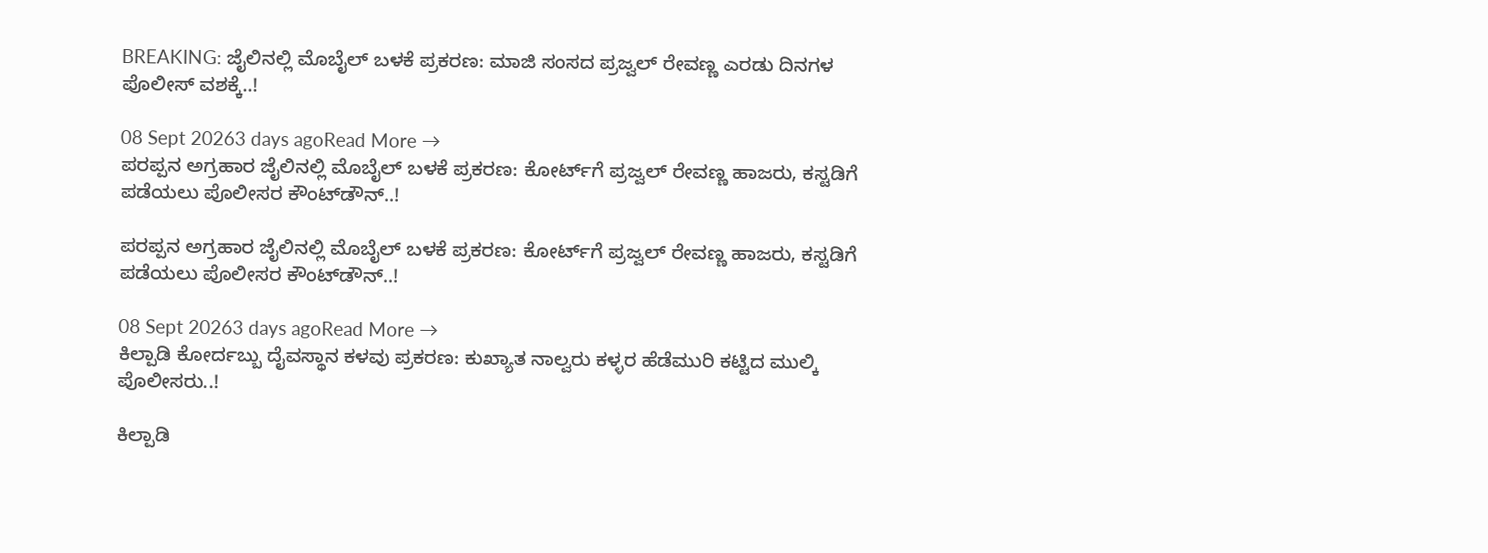BREAKING: ಜೈಲಿನಲ್ಲಿ ಮೊಬೈಲ್ ಬಳಕೆ ಪ್ರಕರಣ: ಮಾಜಿ ಸಂಸದ ಪ್ರಜ್ವಲ್ ರೇವಣ್ಣ ಎರಡು ದಿನಗಳ ಪೊಲೀಸ್ ವಶಕ್ಕೆ..!

08 Sept 20263 days agoRead More →
ಪರಪ್ಪನ ಅಗ್ರಹಾರ ಜೈಲಿನಲ್ಲಿ ಮೊಬೈಲ್ ಬಳಕೆ ಪ್ರಕರಣ: ಕೋರ್ಟ್‌ಗೆ ಪ್ರಜ್ವಲ್ ರೇವಣ್ಣ ಹಾಜರು, ಕಸ್ಟಡಿಗೆ ಪಡೆಯಲು ಪೊಲೀಸರ ಕೌಂಟ್‌ಡೌನ್..!

ಪರಪ್ಪನ ಅಗ್ರಹಾರ ಜೈಲಿನಲ್ಲಿ ಮೊಬೈಲ್ ಬಳಕೆ ಪ್ರಕರಣ: ಕೋರ್ಟ್‌ಗೆ ಪ್ರಜ್ವಲ್ ರೇವಣ್ಣ ಹಾಜರು, ಕಸ್ಟಡಿಗೆ ಪಡೆಯಲು ಪೊಲೀಸರ ಕೌಂಟ್‌ಡೌನ್..!

08 Sept 20263 days agoRead More →
ಕಿಲ್ಪಾಡಿ ಕೋರ್ದಬ್ಬು ದೈವಸ್ಥಾನ ಕಳವು ಪ್ರಕರಣ: ಕುಖ್ಯಾತ ನಾಲ್ವರು ಕಳ್ಳರ ಹೆಡೆಮುರಿ ಕಟ್ಟಿದ ಮುಲ್ಕಿ ಪೊಲೀಸರು..!

ಕಿಲ್ಪಾಡಿ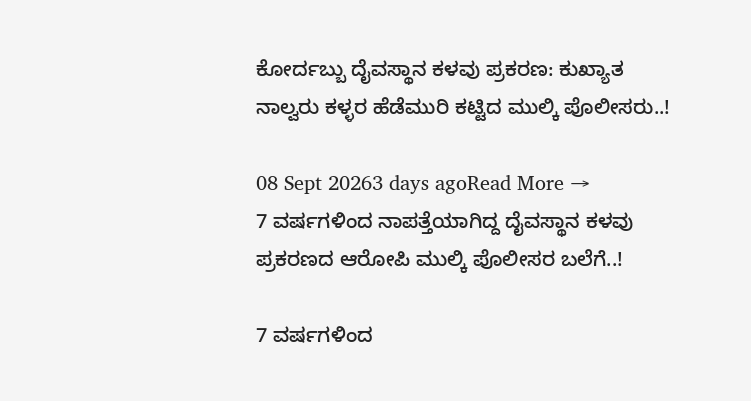ಕೋರ್ದಬ್ಬು ದೈವಸ್ಥಾನ ಕಳವು ಪ್ರಕರಣ: ಕುಖ್ಯಾತ ನಾಲ್ವರು ಕಳ್ಳರ ಹೆಡೆಮುರಿ ಕಟ್ಟಿದ ಮುಲ್ಕಿ ಪೊಲೀಸರು..!

08 Sept 20263 days agoRead More →
7 ವರ್ಷಗಳಿಂದ ನಾಪತ್ತೆಯಾಗಿದ್ದ ದೈವಸ್ಥಾನ ಕಳವು ಪ್ರಕರಣದ ಆರೋಪಿ ಮುಲ್ಕಿ ಪೊಲೀಸರ ಬಲೆಗೆ..!

7 ವರ್ಷಗಳಿಂದ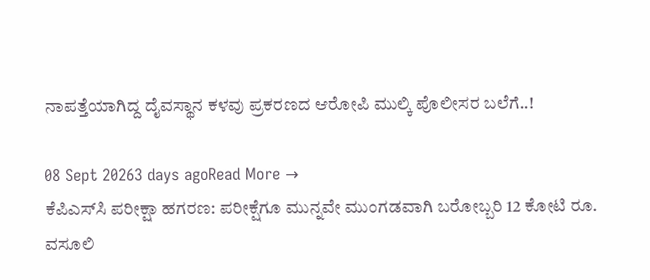ನಾಪತ್ತೆಯಾಗಿದ್ದ ದೈವಸ್ಥಾನ ಕಳವು ಪ್ರಕರಣದ ಆರೋಪಿ ಮುಲ್ಕಿ ಪೊಲೀಸರ ಬಲೆಗೆ..!

08 Sept 20263 days agoRead More →
ಕೆಪಿಎಸ್‌ಸಿ ಪರೀಕ್ಷಾ ಹಗರಣ: ಪರೀಕ್ಷೆಗೂ ಮುನ್ನವೇ ಮುಂಗಡವಾಗಿ ಬರೋಬ್ಬರಿ 12 ಕೋಟಿ ರೂ. ವಸೂಲಿ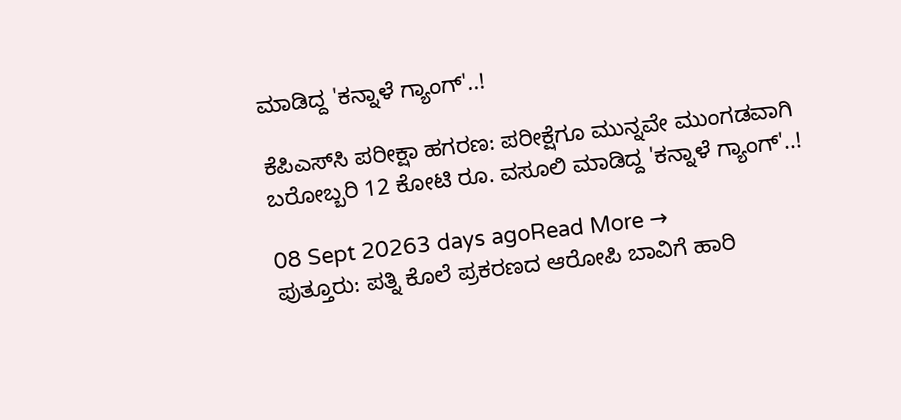ಮಾಡಿದ್ದ 'ಕನ್ನಾಳೆ ಗ್ಯಾಂಗ್'..!

ಕೆಪಿಎಸ್‌ಸಿ ಪರೀಕ್ಷಾ ಹಗರಣ: ಪರೀಕ್ಷೆಗೂ ಮುನ್ನವೇ ಮುಂಗಡವಾಗಿ ಬರೋಬ್ಬರಿ 12 ಕೋಟಿ ರೂ. ವಸೂಲಿ ಮಾಡಿದ್ದ 'ಕನ್ನಾಳೆ ಗ್ಯಾಂಗ್'..!

08 Sept 20263 days agoRead More →
ಪುತ್ತೂರು: ಪತ್ನಿ ಕೊಲೆ ಪ್ರಕರಣದ ಆರೋಪಿ ಬಾವಿಗೆ ಹಾರಿ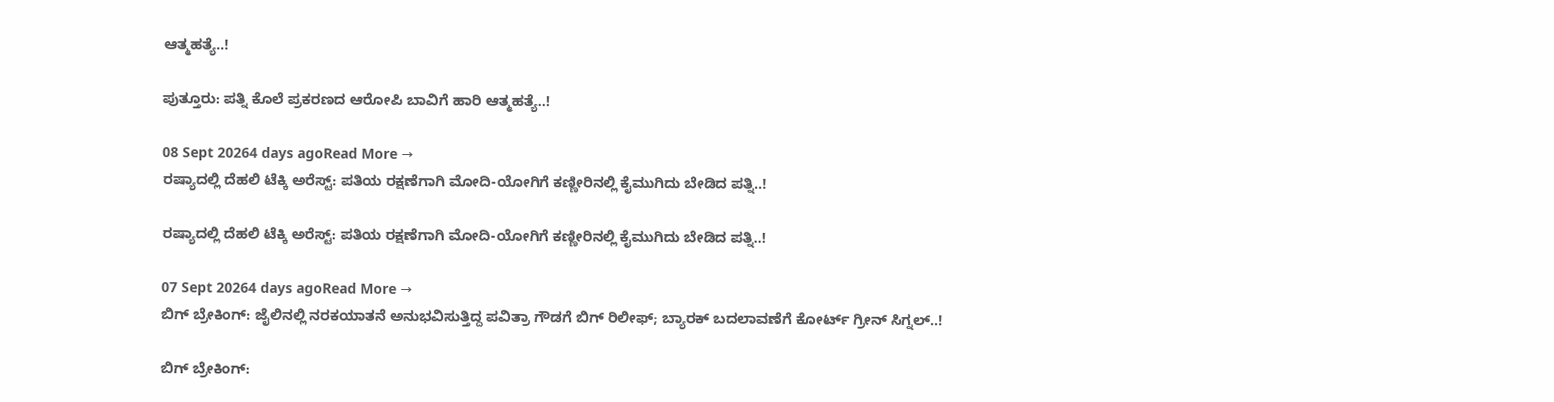ಆತ್ಮಹತ್ಯೆ..!

ಪುತ್ತೂರು: ಪತ್ನಿ ಕೊಲೆ ಪ್ರಕರಣದ ಆರೋಪಿ ಬಾವಿಗೆ ಹಾರಿ ಆತ್ಮಹತ್ಯೆ..!

08 Sept 20264 days agoRead More →
ರಷ್ಯಾದಲ್ಲಿ ದೆಹಲಿ ಟೆಕ್ಕಿ ಅರೆಸ್ಟ್: ಪತಿಯ ರಕ್ಷಣೆಗಾಗಿ ಮೋದಿ-ಯೋಗಿಗೆ ಕಣ್ಣೀರಿನಲ್ಲಿ ಕೈಮುಗಿದು ಬೇಡಿದ ಪತ್ನಿ..!

ರಷ್ಯಾದಲ್ಲಿ ದೆಹಲಿ ಟೆಕ್ಕಿ ಅರೆಸ್ಟ್: ಪತಿಯ ರಕ್ಷಣೆಗಾಗಿ ಮೋದಿ-ಯೋಗಿಗೆ ಕಣ್ಣೀರಿನಲ್ಲಿ ಕೈಮುಗಿದು ಬೇಡಿದ ಪತ್ನಿ..!

07 Sept 20264 days agoRead More →
ಬಿಗ್ ಬ್ರೇಕಿಂಗ್: ಜೈಲಿನಲ್ಲಿ ನರಕಯಾತನೆ ಅನುಭವಿಸುತ್ತಿದ್ದ ಪವಿತ್ರಾ ಗೌಡಗೆ ಬಿಗ್ ರಿಲೀಫ್; ಬ್ಯಾರಕ್ ಬದಲಾವಣೆಗೆ ಕೋರ್ಟ್ ಗ್ರೀನ್ ಸಿಗ್ನಲ್..!

ಬಿಗ್ ಬ್ರೇಕಿಂಗ್: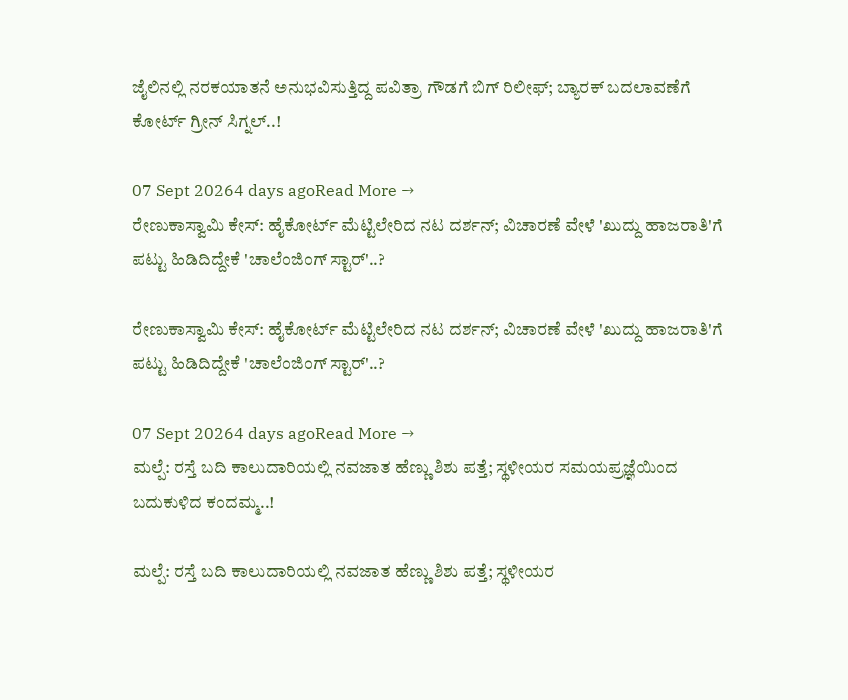ಜೈಲಿನಲ್ಲಿ ನರಕಯಾತನೆ ಅನುಭವಿಸುತ್ತಿದ್ದ ಪವಿತ್ರಾ ಗೌಡಗೆ ಬಿಗ್ ರಿಲೀಫ್; ಬ್ಯಾರಕ್ ಬದಲಾವಣೆಗೆ ಕೋರ್ಟ್ ಗ್ರೀನ್ ಸಿಗ್ನಲ್..!

07 Sept 20264 days agoRead More →
ರೇಣುಕಾಸ್ವಾಮಿ ಕೇಸ್: ಹೈಕೋರ್ಟ್ ಮೆಟ್ಟಿಲೇರಿದ ನಟ ದರ್ಶನ್; ವಿಚಾರಣೆ ವೇಳೆ 'ಖುದ್ದು ಹಾಜರಾತಿ'ಗೆ ಪಟ್ಟು ಹಿಡಿದಿದ್ದೇಕೆ 'ಚಾಲೆಂಜಿಂಗ್ ಸ್ಟಾರ್'..?

ರೇಣುಕಾಸ್ವಾಮಿ ಕೇಸ್: ಹೈಕೋರ್ಟ್ ಮೆಟ್ಟಿಲೇರಿದ ನಟ ದರ್ಶನ್; ವಿಚಾರಣೆ ವೇಳೆ 'ಖುದ್ದು ಹಾಜರಾತಿ'ಗೆ ಪಟ್ಟು ಹಿಡಿದಿದ್ದೇಕೆ 'ಚಾಲೆಂಜಿಂಗ್ ಸ್ಟಾರ್'..?

07 Sept 20264 days agoRead More →
ಮಲ್ಪೆ: ರಸ್ತೆ ಬದಿ ಕಾಲುದಾರಿಯಲ್ಲಿ ನವಜಾತ ಹೆಣ್ಣು ಶಿಶು ಪತ್ತೆ; ಸ್ಥಳೀಯರ ಸಮಯಪ್ರಜ್ಞೆಯಿಂದ ಬದುಕುಳಿದ ಕಂದಮ್ಮ..!

ಮಲ್ಪೆ: ರಸ್ತೆ ಬದಿ ಕಾಲುದಾರಿಯಲ್ಲಿ ನವಜಾತ ಹೆಣ್ಣು ಶಿಶು ಪತ್ತೆ; ಸ್ಥಳೀಯರ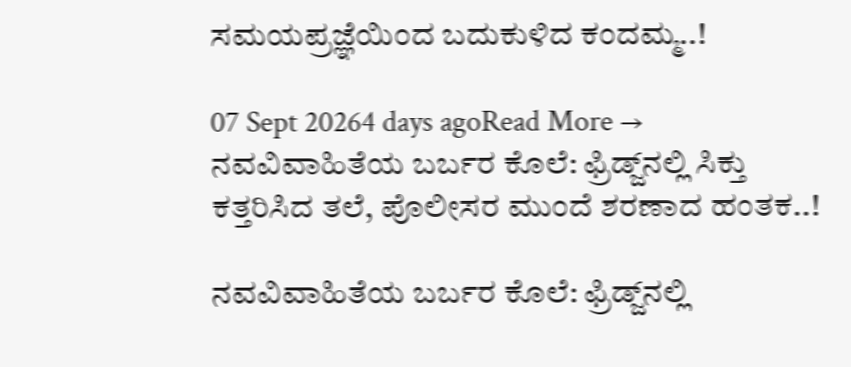ಸಮಯಪ್ರಜ್ಞೆಯಿಂದ ಬದುಕುಳಿದ ಕಂದಮ್ಮ..!

07 Sept 20264 days agoRead More →
ನವವಿವಾಹಿತೆಯ ಬರ್ಬರ ಕೊಲೆ: ಫ್ರಿಡ್ಜ್‌ನಲ್ಲಿ ಸಿಕ್ತು ಕತ್ತರಿಸಿದ ತಲೆ, ಪೊಲೀಸರ ಮುಂದೆ ಶರಣಾದ ಹಂತಕ..!

ನವವಿವಾಹಿತೆಯ ಬರ್ಬರ ಕೊಲೆ: ಫ್ರಿಡ್ಜ್‌ನಲ್ಲಿ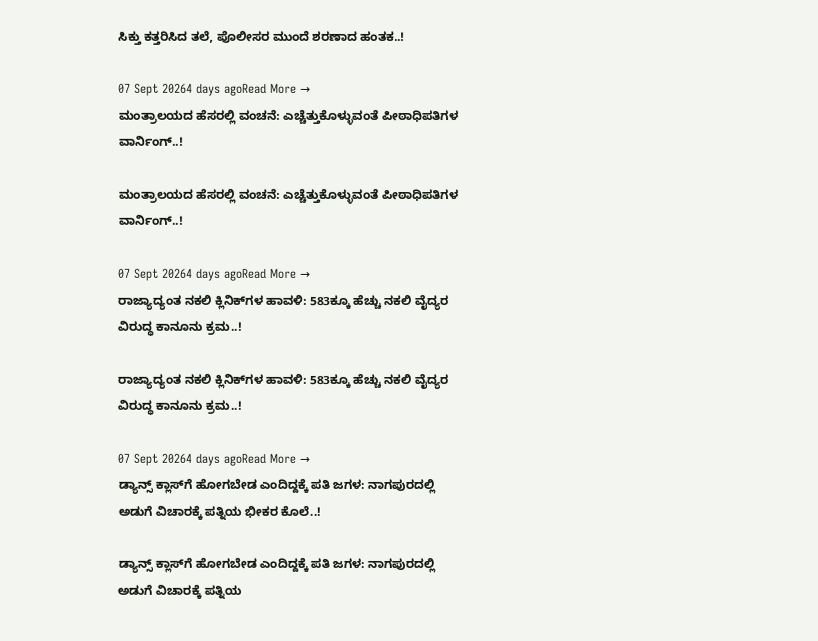ಸಿಕ್ತು ಕತ್ತರಿಸಿದ ತಲೆ, ಪೊಲೀಸರ ಮುಂದೆ ಶರಣಾದ ಹಂತಕ..!

07 Sept 20264 days agoRead More →
ಮಂತ್ರಾಲಯದ ಹೆಸರಲ್ಲಿ ವಂಚನೆ: ಎಚ್ಚೆತ್ತುಕೊಳ್ಳುವಂತೆ ಪೀಠಾಧಿಪತಿಗಳ ವಾರ್ನಿಂಗ್..!

ಮಂತ್ರಾಲಯದ ಹೆಸರಲ್ಲಿ ವಂಚನೆ: ಎಚ್ಚೆತ್ತುಕೊಳ್ಳುವಂತೆ ಪೀಠಾಧಿಪತಿಗಳ ವಾರ್ನಿಂಗ್..!

07 Sept 20264 days agoRead More →
ರಾಜ್ಯಾದ್ಯಂತ ನಕಲಿ ಕ್ಲಿನಿಕ್‌ಗಳ ಹಾವಳಿ: 583ಕ್ಕೂ ಹೆಚ್ಚು ನಕಲಿ ವೈದ್ಯರ ವಿರುದ್ಧ ಕಾನೂನು ಕ್ರಮ..!

ರಾಜ್ಯಾದ್ಯಂತ ನಕಲಿ ಕ್ಲಿನಿಕ್‌ಗಳ ಹಾವಳಿ: 583ಕ್ಕೂ ಹೆಚ್ಚು ನಕಲಿ ವೈದ್ಯರ ವಿರುದ್ಧ ಕಾನೂನು ಕ್ರಮ..!

07 Sept 20264 days agoRead More →
ಡ್ಯಾನ್ಸ್ ಕ್ಲಾಸ್‌ಗೆ ಹೋಗಬೇಡ ಎಂದಿದ್ದಕ್ಕೆ ಪತಿ ಜಗಳ: ನಾಗಪುರದಲ್ಲಿ ಅಡುಗೆ ವಿಚಾರಕ್ಕೆ ಪತ್ನಿಯ ಭೀಕರ ಕೊಲೆ..!

ಡ್ಯಾನ್ಸ್ ಕ್ಲಾಸ್‌ಗೆ ಹೋಗಬೇಡ ಎಂದಿದ್ದಕ್ಕೆ ಪತಿ ಜಗಳ: ನಾಗಪುರದಲ್ಲಿ ಅಡುಗೆ ವಿಚಾರಕ್ಕೆ ಪತ್ನಿಯ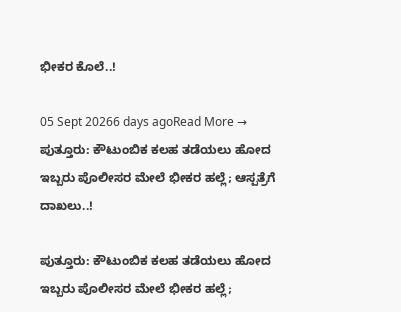ಭೀಕರ ಕೊಲೆ..!

05 Sept 20266 days agoRead More →
ಪುತ್ತೂರು: ಕೌಟುಂಬಿಕ ಕಲಹ ತಡೆಯಲು ಹೋದ ಇಬ್ಬರು ಪೊಲೀಸರ ಮೇಲೆ ಭೀಕರ ಹಲ್ಲೆ; ಆಸ್ಪತ್ರೆಗೆ ದಾಖಲು..!

ಪುತ್ತೂರು: ಕೌಟುಂಬಿಕ ಕಲಹ ತಡೆಯಲು ಹೋದ ಇಬ್ಬರು ಪೊಲೀಸರ ಮೇಲೆ ಭೀಕರ ಹಲ್ಲೆ;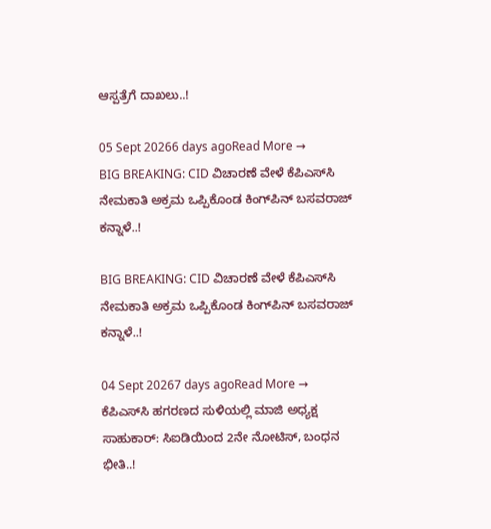ಆಸ್ಪತ್ರೆಗೆ ದಾಖಲು..!

05 Sept 20266 days agoRead More →
BIG BREAKING: CID ವಿಚಾರಣೆ ವೇಳೆ ಕೆಪಿಎಸ್‌ಸಿ ನೇಮಕಾತಿ ಅಕ್ರಮ ಒಪ್ಪಿಕೊಂಡ ಕಿಂಗ್‌ಪಿನ್ ಬಸವರಾಜ್ ಕನ್ನಾಳೆ..!

BIG BREAKING: CID ವಿಚಾರಣೆ ವೇಳೆ ಕೆಪಿಎಸ್‌ಸಿ ನೇಮಕಾತಿ ಅಕ್ರಮ ಒಪ್ಪಿಕೊಂಡ ಕಿಂಗ್‌ಪಿನ್ ಬಸವರಾಜ್ ಕನ್ನಾಳೆ..!

04 Sept 20267 days agoRead More →
ಕೆಪಿಎಸ್‌ಸಿ ಹಗರಣದ ಸುಳಿಯಲ್ಲಿ ಮಾಜಿ ಅಧ್ಯಕ್ಷ ಸಾಹುಕಾರ್: ಸಿಐಡಿಯಿಂದ 2ನೇ ನೋಟಿಸ್, ಬಂಧನ ಭೀತಿ..!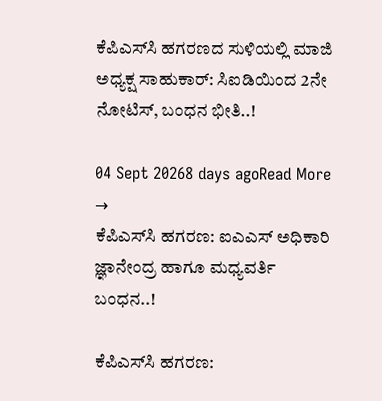ಕೆಪಿಎಸ್‌ಸಿ ಹಗರಣದ ಸುಳಿಯಲ್ಲಿ ಮಾಜಿ ಅಧ್ಯಕ್ಷ ಸಾಹುಕಾರ್: ಸಿಐಡಿಯಿಂದ 2ನೇ ನೋಟಿಸ್, ಬಂಧನ ಭೀತಿ..!

04 Sept 20268 days agoRead More →
ಕೆಪಿಎಸ್‌ಸಿ ಹಗರಣ: ಐಎಎಸ್‌ ಅಧಿಕಾರಿ ಜ್ಞಾನೇಂದ್ರ ಹಾಗೂ ಮಧ್ಯವರ್ತಿ ಬಂಧನ..!

ಕೆಪಿಎಸ್‌ಸಿ ಹಗರಣ: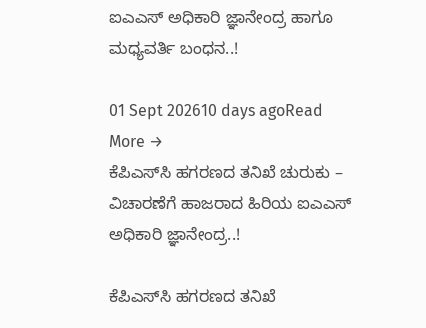ಐಎಎಸ್‌ ಅಧಿಕಾರಿ ಜ್ಞಾನೇಂದ್ರ ಹಾಗೂ ಮಧ್ಯವರ್ತಿ ಬಂಧನ..!

01 Sept 202610 days agoRead More →
ಕೆಪಿಎಸ್‌ಸಿ ಹಗರಣದ ತನಿಖೆ ಚುರುಕು – ವಿಚಾರಣೆಗೆ ಹಾಜರಾದ ಹಿರಿಯ ಐಎಎಸ್ ಅಧಿಕಾರಿ ಜ್ಞಾನೇಂದ್ರ..!

ಕೆಪಿಎಸ್‌ಸಿ ಹಗರಣದ ತನಿಖೆ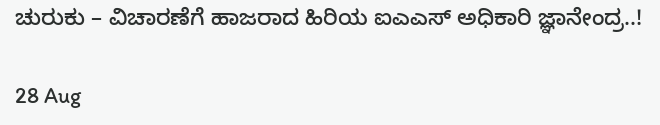ಚುರುಕು – ವಿಚಾರಣೆಗೆ ಹಾಜರಾದ ಹಿರಿಯ ಐಎಎಸ್ ಅಧಿಕಾರಿ ಜ್ಞಾನೇಂದ್ರ..!

28 Aug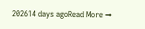202614 days agoRead More →